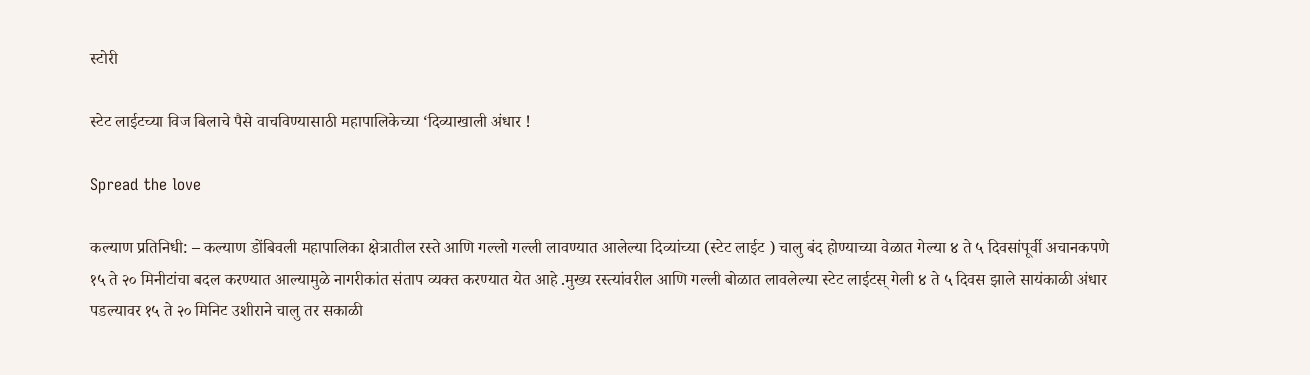स्टोरी

स्टेट लाईटच्या विज बिलाचे पैसे वाचविण्यासाठी महापालिकेच्या ‘दिव्याखाली अंधार !

Spread the love

कल्याण प्रतिनिधी: – कल्याण डोंबिवली महापालिका क्षेत्रातील रस्ते आणि गल्लो गल्ली लावण्यात आलेल्या दिव्यांच्या (स्टेट लाईट ) चालु बंद होण्याच्या वेळात गेल्या ४ ते ५ दिवसांपूर्वी अचानकपणे १५ ते २० मिनीटांचा बदल करण्यात आल्यामुळे नागरीकांत संताप व्यक्त करण्यात येत आहे .मुख्य रस्त्यांवरील आणि गल्ली बोळात लावलेल्या स्टेट लाईटस् गेली ४ ते ५ दिवस झाले सायंकाळी अंधार पडल्यावर १५ ते २० मिनिट उशीराने चालु तर सकाळी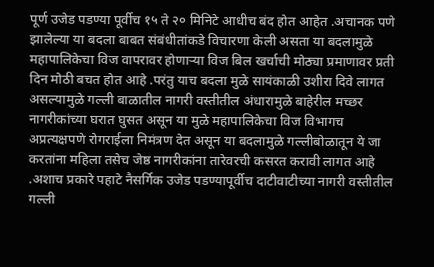पूर्ण उजेड पडण्या पूर्वीच १५ ते २० मिनिटे आधीच बंद होत आहेत .अचानक पणे झालेल्या या बदला बाबत संबंधीतांकडे विचारणा केली असता या बदलामुळे महापालिकेचा विज वापरावर होणाऱ्या विज बिल खर्चाची मोठ्या प्रमाणावर प्रती दिन मोठी बचत होत आहे .परंतु याच बदला मुळे सायंकाळी उशीरा दिवे लागत असल्यामुळे गल्ली बाळातील नागरी वस्तीतील अंधारामुळे बाहेरील मच्छर नागरीकांच्या घरात घुसत असून या मुळे महापालिकेचा विज विभागच अप्रत्यक्षपणे रोगराईला निमंत्रण देत असून या बदलामुळे गल्लीबोळातून ये जा करतांना महिला तसेच जेष्ठ नागरीकांना तारेवरची कसरत करावी लागत आहे .अशाच प्रकारे पहाटे नैसर्गिक उजेड पडण्यापूर्वीच दाटीवाटीच्या नागरी वस्तीतील गल्ली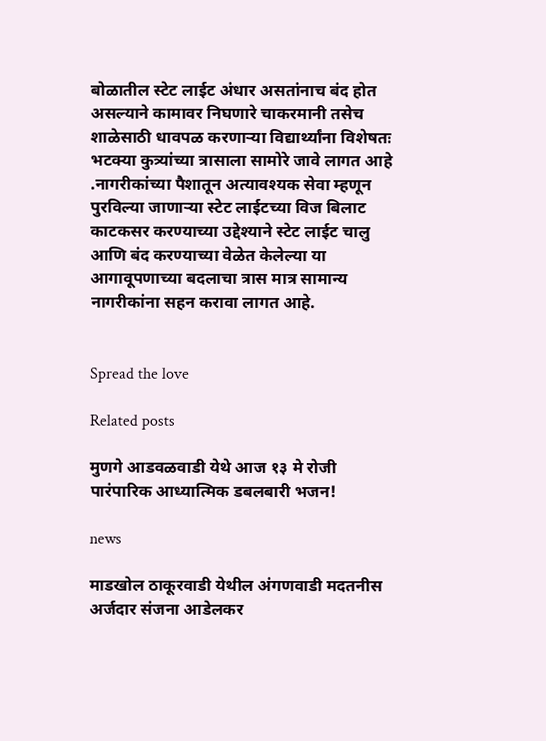बोळातील स्टेट लाईट अंधार असतांनाच बंद होत असल्याने कामावर निघणारे चाकरमानी तसेच शाळेसाठी धावपळ करणार्‍या विद्यार्थ्यांना विशेषतः भटक्या कुत्र्यांच्या त्रासाला सामोरे जावे लागत आहे .नागरीकांच्या पैशातून अत्यावश्यक सेवा म्हणून पुरविल्या जाणार्‍या स्टेट लाईटच्या विज बिलाट काटकसर करण्याच्या उद्देश्याने स्टेट लाईट चालु आणि बंद करण्याच्या वेळेत केलेल्या या आगावूपणाच्या बदलाचा त्रास मात्र सामान्य नागरीकांना सहन करावा लागत आहे.


Spread the love

Related posts

मुणगे आडवळवाडी येथे आज १३ मे रोजी पारंपारिक आध्यात्मिक डबलबारी भजन!

news

माडखोल ठाकूरवाडी येथील अंगणवाडी मदतनीस अर्जदार संजना आडेलकर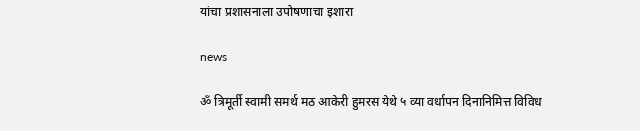यांचा प्रशासनाला उपोषणाचा इशारा

news

ॐ त्रिमूर्ती स्वामी समर्थ मठ आकेरी हुमरस येथे ५ व्या वर्धापन दिनानिमित्त विविध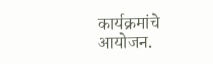कार्यक्रमांचे आयोजन.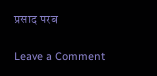प्रसाद परब

Leave a Comment